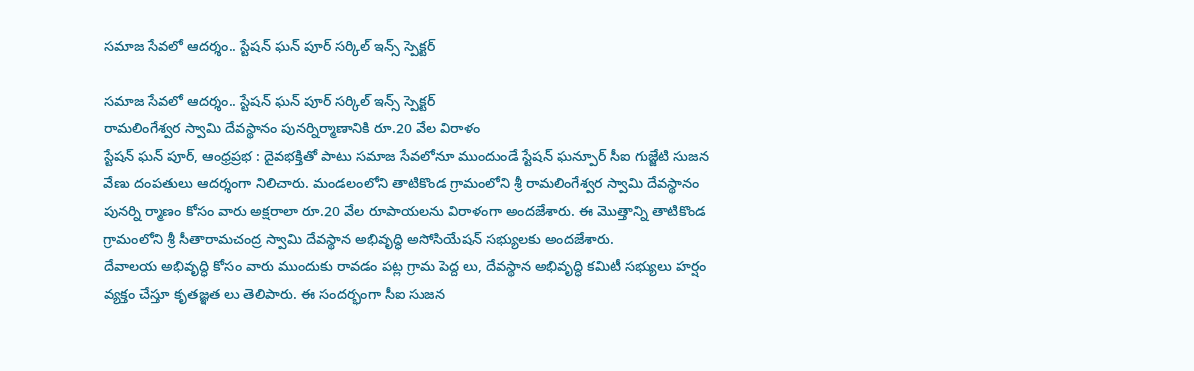సమాజ సేవలో ఆదర్శం.. స్టేషన్ ఘన్ పూర్ సర్కిల్ ఇన్స్ స్పెక్టర్

సమాజ సేవలో ఆదర్శం.. స్టేషన్ ఘన్ పూర్ సర్కిల్ ఇన్స్ స్పెక్టర్
రామలింగేశ్వర స్వామి దేవస్థానం పునర్నిర్మాణానికి రూ.20 వేల విరాళం
స్టేషన్ ఘన్ పూర్, ఆంధ్రప్రభ : దైవభక్తితో పాటు సమాజ సేవలోనూ ముందుండే స్టేషన్ ఘన్పూర్ సీఐ గుజ్జేటి సుజన వేణు దంపతులు ఆదర్శంగా నిలిచారు. మండలంలోని తాటికొండ గ్రామంలోని శ్రీ రామలింగేశ్వర స్వామి దేవస్థానం పునర్ని ర్మాణం కోసం వారు అక్షరాలా రూ.20 వేల రూపాయలను విరాళంగా అందజేశారు. ఈ మొత్తాన్ని తాటికొండ గ్రామంలోని శ్రీ సీతారామచంద్ర స్వామి దేవస్థాన అభివృద్ధి అసోసియేషన్ సభ్యులకు అందజేశారు.
దేవాలయ అభివృద్ధి కోసం వారు ముందుకు రావడం పట్ల గ్రామ పెద్ద లు, దేవస్థాన అభివృద్ధి కమిటీ సభ్యులు హర్షం వ్యక్తం చేస్తూ కృతజ్ఞత లు తెలిపారు. ఈ సందర్భంగా సీఐ సుజన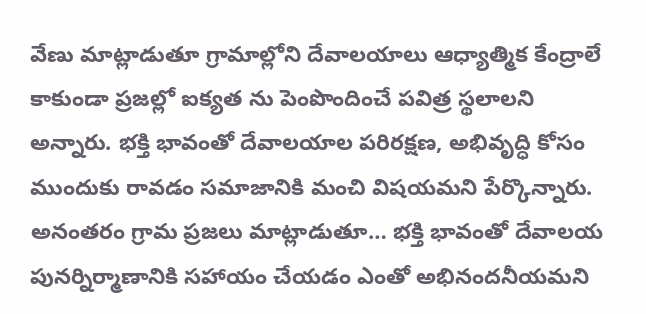వేణు మాట్లాడుతూ గ్రామాల్లోని దేవాలయాలు ఆధ్యాత్మిక కేంద్రాలే కాకుండా ప్రజల్లో ఐక్యత ను పెంపొందించే పవిత్ర స్థలాలని అన్నారు. భక్తి భావంతో దేవాలయాల పరిరక్షణ, అభివృద్ధి కోసం ముందుకు రావడం సమాజానికి మంచి విషయమని పేర్కొన్నారు. అనంతరం గ్రామ ప్రజలు మాట్లాడుతూ… భక్తి భావంతో దేవాలయ పునర్నిర్మాణానికి సహాయం చేయడం ఎంతో అభినందనీయమని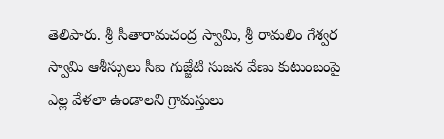తెలిపారు. శ్రీ సీతారామచంద్ర స్వామి, శ్రీ రామలిం గేశ్వర స్వామి ఆశీస్సులు సీఐ గుజ్జేటి సుజన వేణు కుటుంబంపై ఎల్ల వేళలా ఉండాలని గ్రామస్తులు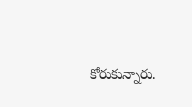కోరుకున్నారు.